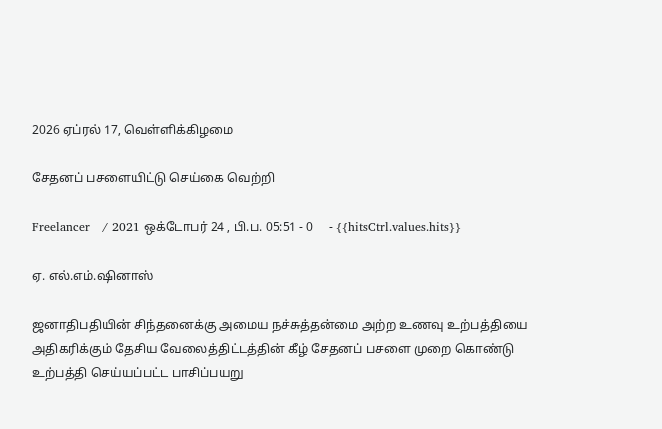2026 ஏப்ரல் 17, வெள்ளிக்கிழமை

சேதனப் பசளையிட்டு செய்கை வெற்றி

Freelancer   / 2021 ஒக்டோபர் 24 , பி.ப. 05:51 - 0     - {{hitsCtrl.values.hits}}

ஏ. எல்.எம்.ஷினாஸ்

ஜனாதிபதியின் சிந்தனைக்கு அமைய நச்சுத்தன்மை அற்ற உணவு உற்பத்தியை அதிகரிக்கும் தேசிய வேலைத்திட்டத்தின் கீழ் சேதனப் பசளை முறை கொண்டு உற்பத்தி செய்யப்பட்ட பாசிப்பயறு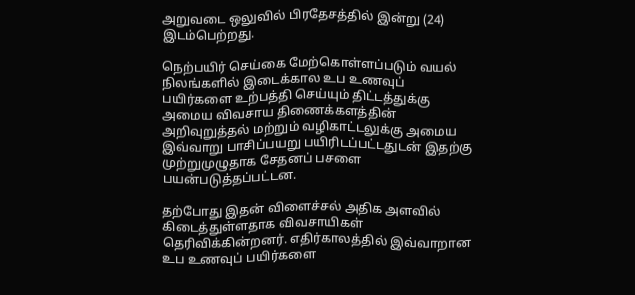அறுவடை ஒலுவில் பிரதேசத்தில் இன்று (24)  இடம்பெற்றது.

நெற்பயிர் செய்கை மேற்கொள்ளப்படும் வயல் நிலங்களில் இடைக்கால உப உணவுப் பயிர்களை உற்பத்தி செய்யும் திட்டத்துக்கு அமைய விவசாய திணைக்களத்தின் அறிவுறுத்தல் மற்றும் வழிகாட்டலுக்கு அமைய இவ்வாறு பாசிப்பயறு பயிரிடப்பட்டதுடன் இதற்கு முற்றுமுழுதாக சேதனப் பசளை பயன்படுத்தப்பட்டன.

தற்போது இதன் விளைச்சல் அதிக அளவில் கிடைத்துள்ளதாக விவசாயிகள் தெரிவிக்கின்றனர். எதிர்காலத்தில் இவ்வாறான உப உணவுப் பயிர்களை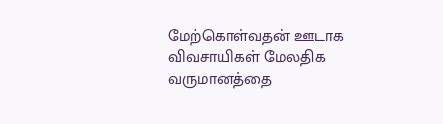மேற்கொள்வதன் ஊடாக விவசாயிகள் மேலதிக வருமானத்தை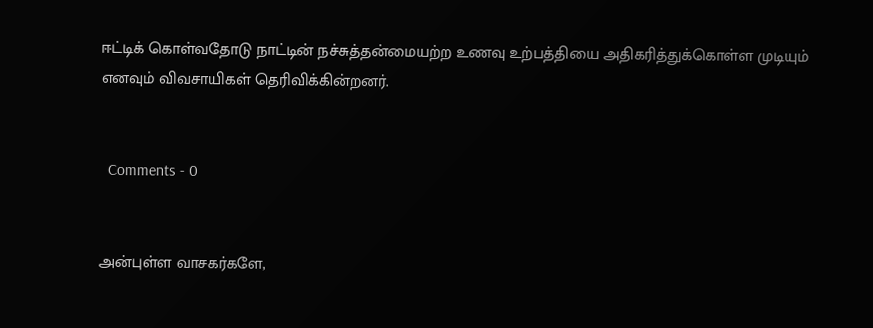ஈட்டிக் கொள்வதோடு நாட்டின் நச்சுத்தன்மையற்ற உணவு உற்பத்தியை அதிகரித்துக்கொள்ள முடியும் எனவும் விவசாயிகள் தெரிவிக்கின்றனர்.


  Comments - 0


அன்புள்ள வாசகர்களே,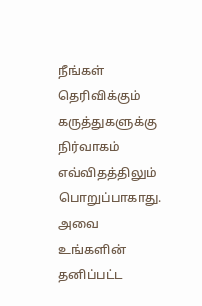நீங்கள் தெரிவிக்கும் கருத்துகளுக்கு நிர்வாகம் எவ்விதத்திலும் பொறுப்பாகாது. அவை உங்களின் தனிப்பட்ட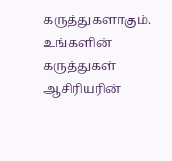கருத்துகளாகும். உங்களின் கருத்துகள் ஆசிரியரின்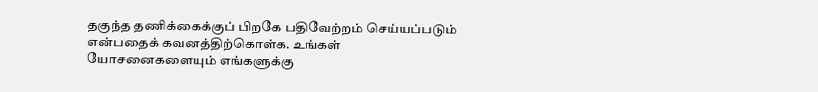தகுந்த தணிக்கைக்குப் பிறகே பதிவேற்றம் செய்யப்படும் என்பதைக் கவனத்திற்கொள்க. உங்கள் யோசனைகளையும் எங்களுக்கு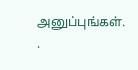அனுப்புங்கள். .